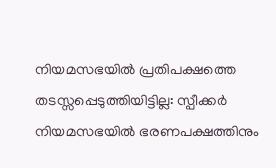നിയമസഭയിൽ പ്രതിപക്ഷത്തെ തടസ്സപ്പെടുത്തിയിട്ടില്ല: സ്പീക്കർ
നിയമസഭയിൽ ഭരണപക്ഷത്തിനും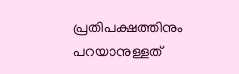പ്രതിപക്ഷത്തിനും പറയാനുള്ളത്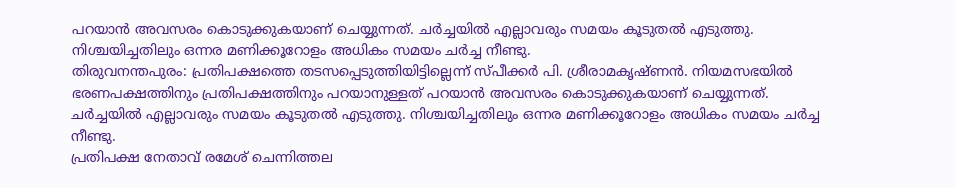പറയാൻ അവസരം കൊടുക്കുകയാണ് ചെയ്യുന്നത്. ചർച്ചയിൽ എല്ലാവരും സമയം കൂടുതൽ എടുത്തു. നിശ്ചയിച്ചതിലും ഒന്നര മണിക്കൂറോളം അധികം സമയം ചർച്ച നീണ്ടു.
തിരുവനന്തപുരം: പ്രതിപക്ഷത്തെ തടസപ്പെടുത്തിയിട്ടില്ലെന്ന് സ്പീക്കർ പി. ശ്രീരാമകൃഷ്ണൻ. നിയമസഭയിൽ ഭരണപക്ഷത്തിനും പ്രതിപക്ഷത്തിനും പറയാനുള്ളത് പറയാൻ അവസരം കൊടുക്കുകയാണ് ചെയ്യുന്നത്. ചർച്ചയിൽ എല്ലാവരും സമയം കൂടുതൽ എടുത്തു. നിശ്ചയിച്ചതിലും ഒന്നര മണിക്കൂറോളം അധികം സമയം ചർച്ച നീണ്ടു.
പ്രതിപക്ഷ നേതാവ് രമേശ് ചെന്നിത്തല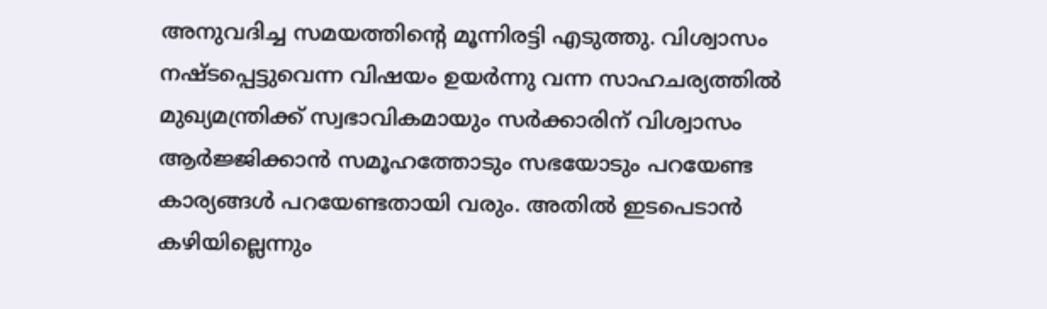അനുവദിച്ച സമയത്തിൻ്റെ മൂന്നിരട്ടി എടുത്തു. വിശ്വാസം നഷ്ടപ്പെട്ടുവെന്ന വിഷയം ഉയർന്നു വന്ന സാഹചര്യത്തിൽ മുഖ്യമന്ത്രിക്ക് സ്വഭാവികമായും സർക്കാരിന് വിശ്വാസം ആർജ്ജിക്കാൻ സമൂഹത്തോടും സഭയോടും പറയേണ്ട കാര്യങ്ങൾ പറയേണ്ടതായി വരും. അതിൽ ഇടപെടാൻ കഴിയില്ലെന്നും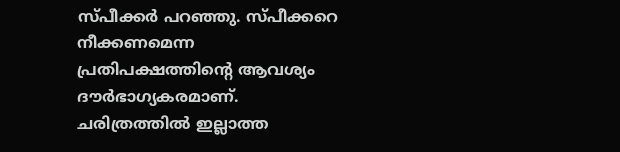സ്പീക്കർ പറഞ്ഞു. സ്പീക്കറെ നീക്കണമെന്ന പ്രതിപക്ഷത്തിൻ്റെ ആവശ്യം ദൗർഭാഗ്യകരമാണ്. ചരിത്രത്തിൽ ഇല്ലാത്ത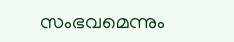സംഭവമെന്നും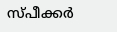സ്പീക്കർ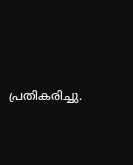പ്രതികരിച്ചു.